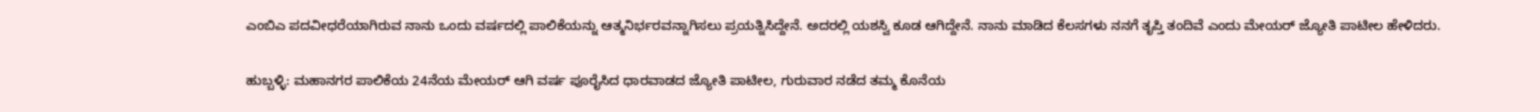ಎಂಬಿಎ ಪದವೀಧರೆಯಾಗಿರುವ ನಾನು ಒಂದು ವರ್ಷದಲ್ಲಿ ಪಾಲಿಕೆಯನ್ನು ಆತ್ಮನಿರ್ಭರವನ್ನಾಗಿಸಲು ಪ್ರಯತ್ನಿಸಿದ್ದೇನೆ. ಅದರಲ್ಲಿ ಯಶಸ್ವಿ ಕೂಡ ಆಗಿದ್ದೇನೆ. ನಾನು ಮಾಡಿದ ಕೆಲಸಗಳು ನನಗೆ ತೃಪ್ತಿ ತಂದಿವೆ ಎಂದು ಮೇಯರ್ ಜ್ಯೋತಿ ಪಾಟೀಲ ಹೇಳಿದರು.

ಹುಬ್ಬಳ್ಳಿ: ಮಹಾನಗರ ಪಾಲಿಕೆಯ 24ನೆಯ ಮೇಯರ್‌ ಆಗಿ ವರ್ಷ ಪೂರೈಸಿದ ಧಾರವಾಡದ ಜ್ಯೋತಿ ಪಾಟೀಲ, ಗುರುವಾರ ನಡೆದ ತಮ್ಮ ಕೊನೆಯ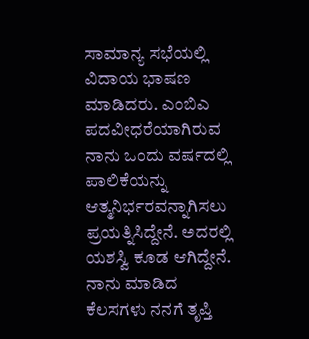ಸಾಮಾನ್ಯ ಸಭೆಯಲ್ಲಿ ವಿದಾಯ ಭಾಷಣ ಮಾಡಿದರು. ಎಂಬಿಎ ಪದವೀಧರೆಯಾಗಿರುವ ನಾನು ಒಂದು ವರ್ಷದಲ್ಲಿ ಪಾಲಿಕೆಯನ್ನು ಆತ್ಮನಿರ್ಭರವನ್ನಾಗಿಸಲು ಪ್ರಯತ್ನಿಸಿದ್ದೇನೆ. ಅದರಲ್ಲಿ ಯಶಸ್ವಿ ಕೂಡ ಆಗಿದ್ದೇನೆ. ನಾನು ಮಾಡಿದ ಕೆಲಸಗಳು ನನಗೆ ತೃಪ್ತಿ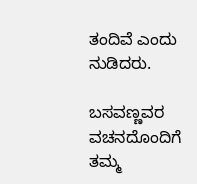ತಂದಿವೆ ಎಂದು ನುಡಿದರು.

ಬಸವಣ್ಣವರ ವಚನದೊಂದಿಗೆ ತಮ್ಮ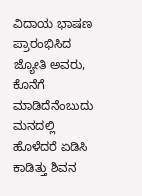ವಿದಾಯ ಭಾಷಣ ಪ್ರಾರಂಭಿಸಿದ ಜ್ಯೋತಿ ಅವರು, ಕೊನೆಗೆ ಮಾಡಿದೆನೆಂಬುದು ಮನದಲ್ಲಿ ಹೊಳೆದರೆ ಏಡಿಸಿ ಕಾಡಿತ್ತು ಶಿವನ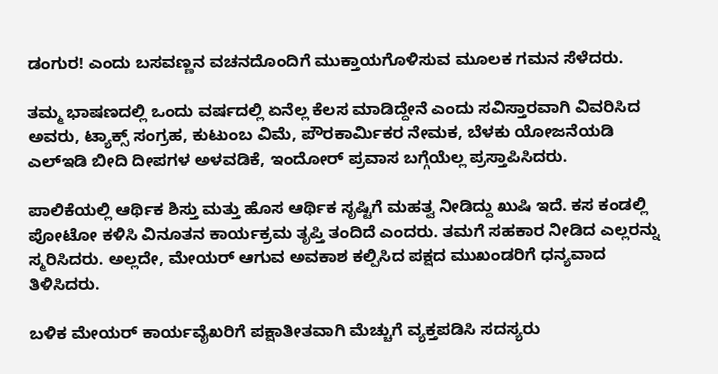ಡಂಗುರ! ಎಂದು ಬಸವಣ್ಣನ ವಚನದೊಂದಿಗೆ ಮುಕ್ತಾಯಗೊಳಿಸುವ ಮೂಲಕ ಗಮನ ಸೆಳೆದರು.

ತಮ್ಮ ಭಾಷಣದಲ್ಲಿ ಒಂದು ವರ್ಷದಲ್ಲಿ ಏನೆಲ್ಲ ಕೆಲಸ ಮಾಡಿದ್ದೇನೆ ಎಂದು ಸವಿಸ್ತಾರವಾಗಿ ವಿವರಿಸಿದ ಅವರು, ಟ್ಯಾಕ್ಸ್‌ ಸಂಗ್ರಹ, ಕುಟುಂಬ ವಿಮೆ, ಪೌರಕಾರ್ಮಿಕರ ನೇಮಕ, ಬೆಳಕು ಯೋಜನೆಯಡಿ ಎಲ್‌ಇಡಿ ಬೀದಿ ದೀಪಗಳ ಅಳವಡಿಕೆ, ಇಂದೋರ್‌ ಪ್ರವಾಸ ಬಗ್ಗೆಯೆಲ್ಲ ಪ್ರಸ್ತಾಪಿಸಿದರು.

ಪಾಲಿಕೆಯಲ್ಲಿ ಆರ್ಥಿಕ ಶಿಸ್ತು ಮತ್ತು ಹೊಸ ಆರ್ಥಿಕ ಸೃಷ್ಟಿಗೆ ಮಹತ್ವ ನೀಡಿದ್ದು ಖುಷಿ ಇದೆ. ಕಸ ಕಂಡಲ್ಲಿ ಪೋಟೋ ಕಳಿಸಿ ವಿನೂತನ ಕಾರ್ಯಕ್ರಮ ತೃಪ್ತಿ ತಂದಿದೆ ಎಂದರು. ತಮಗೆ ಸಹಕಾರ ನೀಡಿದ ಎಲ್ಲರನ್ನು ಸ್ಮರಿಸಿದರು. ಅಲ್ಲದೇ, ಮೇಯರ್‌ ಆಗುವ ಅವಕಾಶ ಕಲ್ಪಿಸಿದ ಪಕ್ಷದ ಮುಖಂಡರಿಗೆ ಧನ್ಯವಾದ ತಿಳಿಸಿದರು.

ಬಳಿಕ ಮೇಯರ್‌ ಕಾರ್ಯವೈಖರಿಗೆ ಪಕ್ಷಾತೀತವಾಗಿ ಮೆಚ್ಚುಗೆ ವ್ಯಕ್ತಪಡಿಸಿ ಸದಸ್ಯರು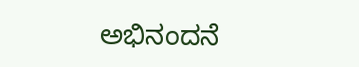ಅಭಿನಂದನೆ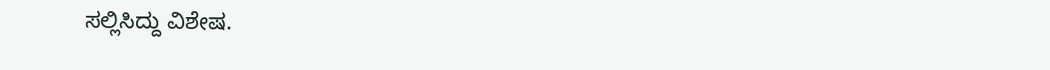ಸಲ್ಲಿಸಿದ್ದು ವಿಶೇಷ.